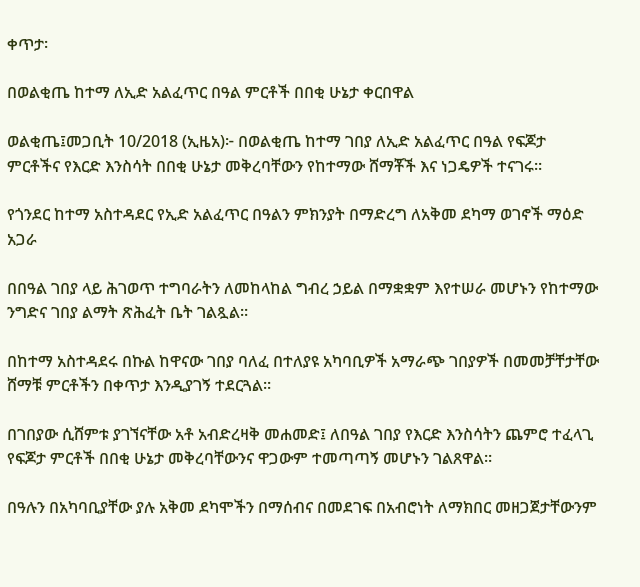ቀጥታ፡

በወልቂጤ ከተማ ለኢድ አልፈጥር በዓል ምርቶች በበቂ ሁኔታ ቀርበዋል

ወልቂጤ፤መጋቢት 10/2018 (ኢዜአ)፦ በወልቂጤ ከተማ ገበያ ለኢድ አልፈጥር በዓል የፍጆታ ምርቶችና የእርድ እንስሳት በበቂ ሁኔታ መቅረባቸውን የከተማው ሸማቾች እና ነጋዴዎች ተናገሩ።

የጎንደር ከተማ አስተዳደር የኢድ አልፈጥር በዓልን ምክንያት በማድረግ ለአቅመ ደካማ ወገኖች ማዕድ አጋራ

በበዓል ገበያ ላይ ሕገወጥ ተግባራትን ለመከላከል ግብረ ኃይል በማቋቋም እየተሠራ መሆኑን የከተማው ንግድና ገበያ ልማት ጽሕፈት ቤት ገልጿል።

በከተማ አስተዳደሩ በኩል ከዋናው ገበያ ባለፈ በተለያዩ አካባቢዎች አማራጭ ገበያዎች በመመቻቸታቸው ሸማቹ ምርቶችን በቀጥታ እንዲያገኝ ተደርጓል።

በገበያው ሲሸምቱ ያገኘናቸው አቶ አብድረዛቅ መሐመድ፤ ለበዓል ገበያ የእርድ እንስሳትን ጨምሮ ተፈላጊ የፍጆታ ምርቶች በበቂ ሁኔታ መቅረባቸውንና ዋጋውም ተመጣጣኝ መሆኑን ገልጸዋል።

በዓሉን በአካባቢያቸው ያሉ አቅመ ደካሞችን በማሰብና በመደገፍ በአብሮነት ለማክበር መዘጋጀታቸውንም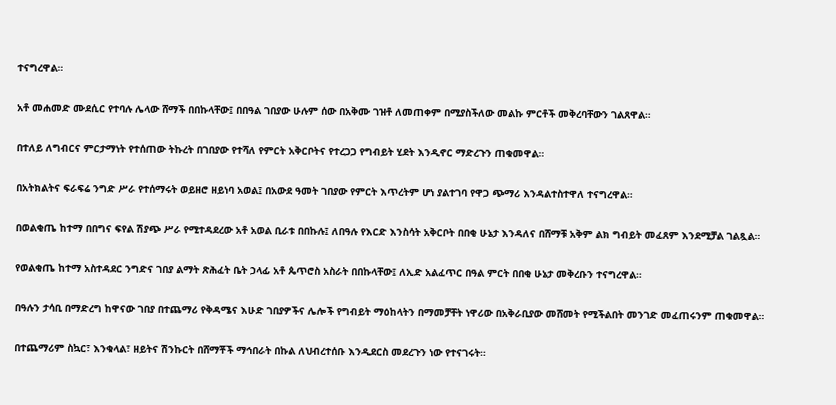ተናግረዋል።

አቶ መሐመድ ሙደሲር የተባሉ ሌላው ሸማች በበኩላቸው፤ በበዓል ገበያው ሁሉም ሰው በአቅሙ ገዝቶ ለመጠቀም በሚያስችለው መልኩ ምርቶች መቅረባቸውን ገልጸዋል።

በተለይ ለግብርና ምርታማነት የተሰጠው ትኩረት በገበያው የተሻለ የምርት አቅርቦትና የተረጋጋ የግብይት ሂደት እንዲኖር ማድረጉን ጠቁመዋል።

በአትክልትና ፍራፍሬ ንግድ ሥራ የተሰማሩት ወይዘሮ ዘይነባ አወል፤ በአውደ ዓመት ገበያው የምርት እጥረትም ሆነ ያልተገባ የዋጋ ጭማሪ እንዳልተስተዋለ ተናግረዋል።

በወልቂጤ ከተማ በበግና ፍየል ሽያጭ ሥራ የሚተዳደረው አቶ አወል ቢራቱ በበኩሉ፤ ለበዓሉ የእርድ እንስሳት አቅርቦት በበቂ ሁኔታ እንዳለና በሸማቹ አቅም ልክ ግብይት መፈጸም እንደሚቻል ገልጿል።

የወልቂጤ ከተማ አስተዳደር ንግድና ገበያ ልማት ጽሕፈት ቤት ኃላፊ አቶ ጴጥሮስ አስራት በበኩላቸው፤ ለኢድ አልፈጥር በዓል ምርት በበቂ ሁኔታ መቅረቡን ተናግረዋል።

በዓሉን ታሳቢ በማድረግ ከዋናው ገበያ በተጨማሪ የቅዳሜና እሁድ ገበያዎችና ሌሎች የግብይት ማዕከላትን በማመቻቸት ነዋሪው በአቅራቢያው መሸመት የሚችልበት መንገድ መፈጠሩንም ጠቁመዋል።

በተጨማሪም ስኳር፣ እንቁላል፣ ዘይትና ሽንኩርት በሸማቾች ማኅበራት በኩል ለህብረተሰቡ እንዲደርስ መደረጉን ነው የተናገሩት።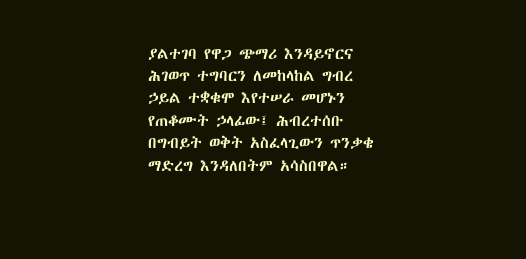ያልተገባ የዋጋ ጭማሪ እንዳይኖርና ሕገወጥ ተግባርን ለመከላከል ግብረ ኃይል ተቋቁሞ እየተሠራ መሆኑን የጠቆሙት ኃላፊው፤ ሕብረተሰቡ በግብይት ወቅት አስፈላጊውን ጥንቃቄ ማድረግ እንዳለበትም አሳስበዋል።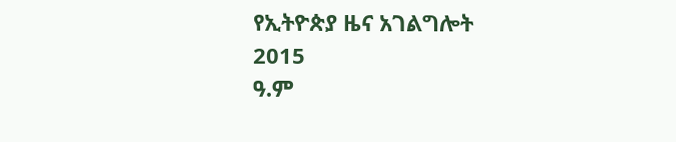የኢትዮጵያ ዜና አገልግሎት
2015
ዓ.ም